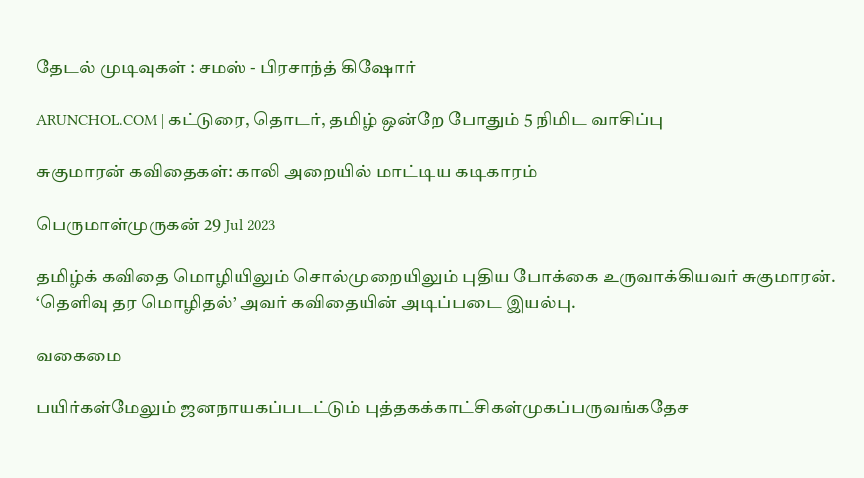தேடல் முடிவுகள் : சமஸ் - பிரசாந்த் கிஷோர்

ARUNCHOL.COM | கட்டுரை, தொடர், தமிழ் ஒன்றே போதும் 5 நிமிட வாசிப்பு

சுகுமாரன் கவிதைகள்: காலி அறையில் மாட்டிய கடிகாரம்

பெருமாள்முருகன் 29 Jul 2023

தமிழ்க் கவிதை மொழியிலும் சொல்முறையிலும் புதிய போக்கை உருவாக்கியவர் சுகுமாரன். ‘தெளிவு தர மொழிதல்’ அவர் கவிதையின் அடிப்படை இயல்பு.

வகைமை

பயிர்கள்மேலும் ஜனநாயகப்படட்டும் புத்தகக்காட்சிகள்முகப்பருவங்கதேச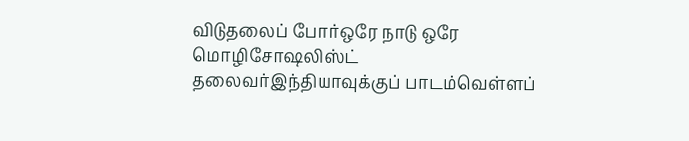விடுதலைப் போர்ஒரே நாடு ஒரே மொழிசோஷலிஸ்ட் தலைவர்இந்தியாவுக்குப் பாடம்வெள்ளப்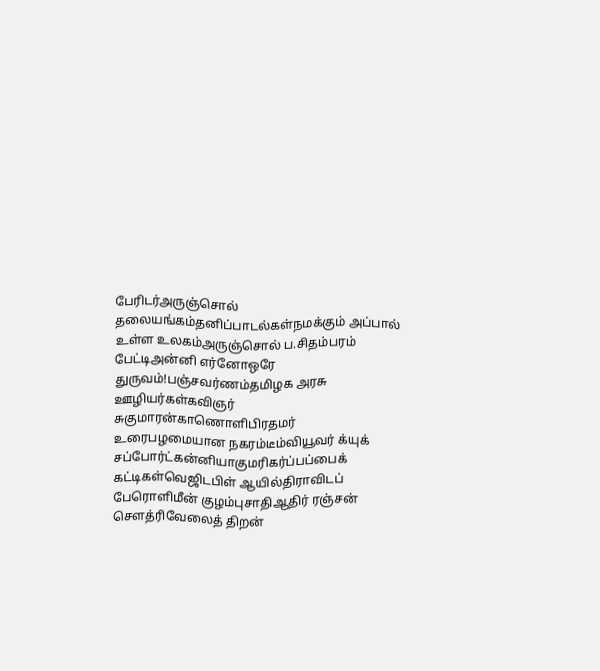பேரிடர்அருஞ்சொல் தலையங்கம்தனிப்பாடல்கள்நமக்கும் அப்பால் உள்ள உலகம்அருஞ்சொல் ப.சிதம்பரம் பேட்டிஅன்னி எர்னோஒரே துருவம்!பஞ்சவர்ணம்தமிழக அரசு ஊழியர்கள்கவிஞர் சுகுமாரன்காணொளிபிரதமர் உரைபழமையான நகரம்டீம்வியூவர் க்யுக் சப்போர்ட்கன்னியாகுமரிகர்ப்பப்பைக் கட்டிகள்வெஜிடபிள் ஆயில்திராவிடப் பேரொளிமீன் குழம்புசாதிஆதிர் ரஞ்சன் சௌத்ரிவேலைத் திறன்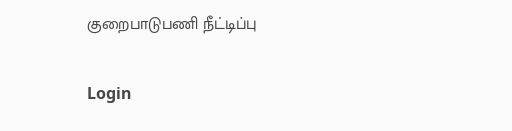குறைபாடுபணி நீட்டிப்பு

Login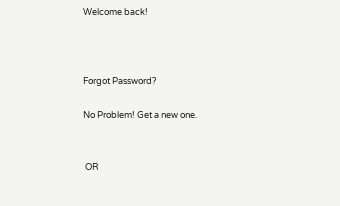Welcome back!



Forgot Password?

No Problem! Get a new one.


 OR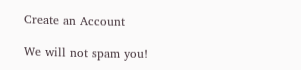Create an Account

We will not spam you!